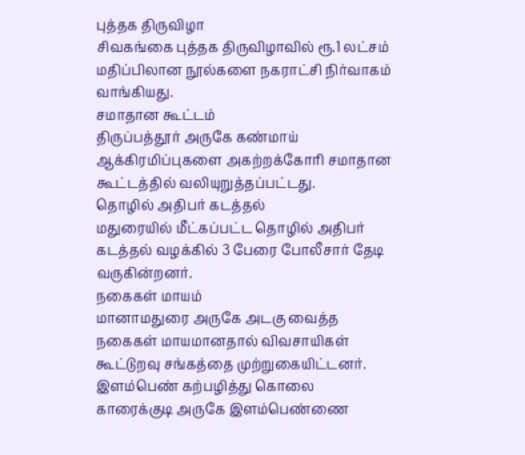புத்தக திருவிழா
சிவகங்கை புத்தக திருவிழாவில் ரூ.1 லட்சம் மதிப்பிலான நூல்களை நகராட்சி நிர்வாகம் வாங்கியது.
சமாதான கூட்டம்
திருப்பத்தூர் அருகே கண்மாய் ஆக்கிரமிப்புகளை அகற்றக்கோரி சமாதான கூட்டத்தில் வலியுறுத்தப்பட்டது.
தொழில் அதிபர் கடத்தல்
மதுரையில் மீட்கப்பட்ட தொழில் அதிபர் கடத்தல் வழக்கில் 3 பேரை போலீசார் தேடி வருகின்றனர்.
நகைகள் மாயம்
மானாமதுரை அருகே அடகு வைத்த நகைகள் மாயமானதால் விவசாயிகள் கூட்டுறவு சங்கத்தை முற்றுகையிட்டனர்.
இளம்பெண் கற்பழித்து கொலை
காரைக்குடி அருகே இளம்பெண்ணை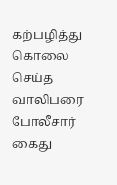கற்பழித்து கொலை செய்த வாலிபரை போலீசார் கைது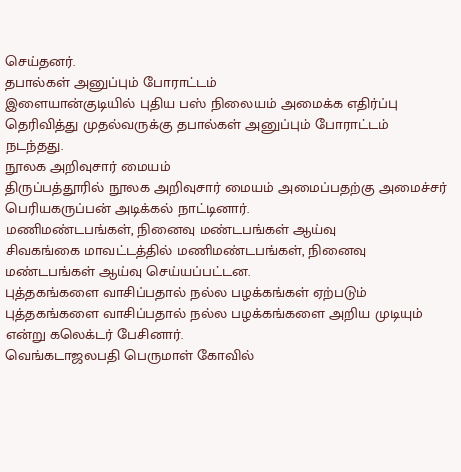செய்தனர்.
தபால்கள் அனுப்பும் போராட்டம்
இளையான்குடியில் புதிய பஸ் நிலையம் அமைக்க எதிர்ப்பு தெரிவித்து முதல்வருக்கு தபால்கள் அனுப்பும் போராட்டம் நடந்தது.
நூலக அறிவுசார் மையம்
திருப்பத்தூரில் நூலக அறிவுசார் மையம் அமைப்பதற்கு அமைச்சர் பெரியகருப்பன் அடிக்கல் நாட்டினார்.
மணிமண்டபங்கள், நினைவு மண்டபங்கள் ஆய்வு
சிவகங்கை மாவட்டத்தில் மணிமண்டபங்கள், நினைவு மண்டபங்கள் ஆய்வு செய்யப்பட்டன.
புத்தகங்களை வாசிப்பதால் நல்ல பழக்கங்கள் ஏற்படும்
புத்தகங்களை வாசிப்பதால் நல்ல பழக்கங்களை அறிய முடியும் என்று கலெக்டர் பேசினார்.
வெங்கடாஜலபதி பெருமாள் கோவில்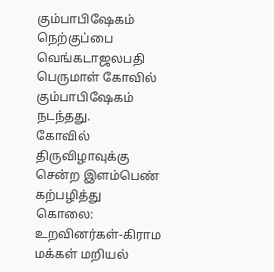கும்பாபிஷேகம்
நெற்குப்பை வெங்கடாஜலபதி பெருமாள் கோவில் கும்பாபிஷேகம் நடந்தது.
கோவில் திருவிழாவுக்கு சென்ற இளம்பெண் கற்பழித்து கொலை: உறவினர்கள்-கிராம மக்கள் மறியல்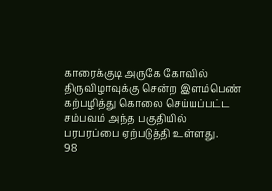காரைக்குடி அருகே கோவில் திருவிழாவுக்கு சென்ற இளம்பெண் கற்பழித்து கொலை செய்யப்பட்ட சம்பவம் அந்த பகுதியில் பரபரப்பை ஏற்படுத்தி உள்ளது.
98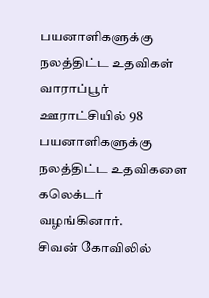பயனாளிகளுக்கு நலத்திட்ட உதவிகள்
வாராப்பூர் ஊராட்சியில் 98 பயனாளிகளுக்கு நலத்திட்ட உதவிகளை கலெக்டர் வழங்கினார்.
சிவன் கோவிலில்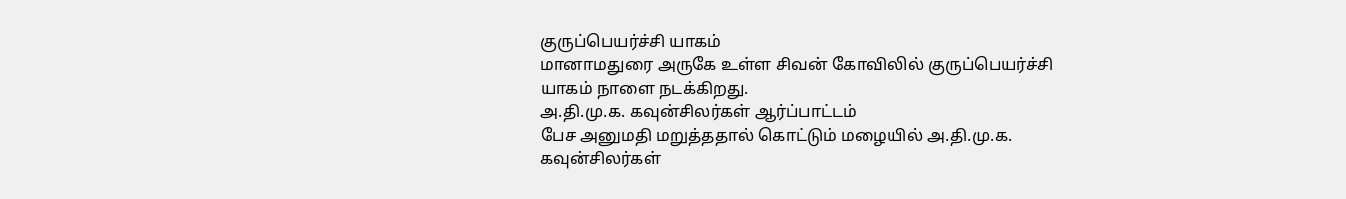குருப்பெயர்ச்சி யாகம்
மானாமதுரை அருகே உள்ள சிவன் கோவிலில் குருப்பெயர்ச்சி யாகம் நாளை நடக்கிறது.
அ.தி.மு.க. கவுன்சிலர்கள் ஆர்ப்பாட்டம்
பேச அனுமதி மறுத்ததால் கொட்டும் மழையில் அ.தி.மு.க. கவுன்சிலர்கள்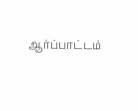ஆர்ப்பாட்டம்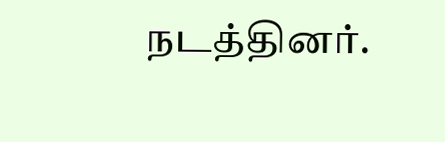நடத்தினர்.